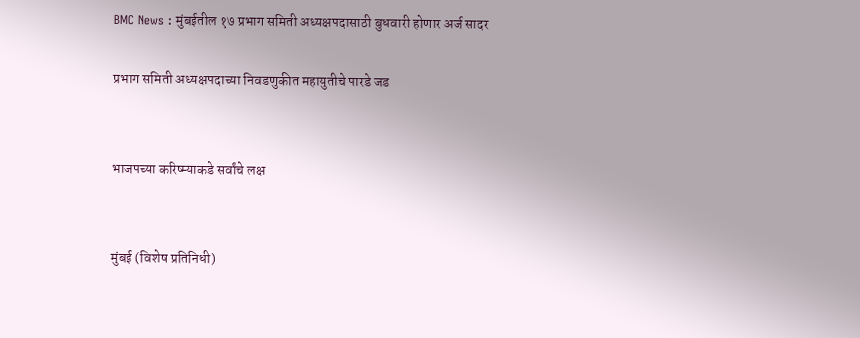BMC News : मुंबईतील १७ प्रभाग समिती अध्यक्षपदासाठी बुधवारी होणार अर्ज सादर

प्रभाग समिती अध्यक्षपदाच्या निवडणुकीत महायुतीचे पारडे जड


भाजपच्या करिष्म्याकडे सर्वांचे लक्ष


मुंबई (विशेष प्रतिनिधी)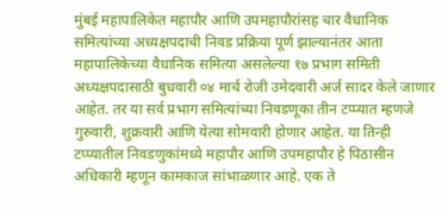मुंबई महापालिकेत महापौर आणि उपमहापौरांसह चार वैधानिक समित्यांच्या अध्यक्षपदाची निवड प्रक्रिया पूर्ण झाल्यानंतर आता महापालिकेच्या वैधानिक समित्या असलेल्या १७ प्रभाग समिती अध्यक्षपदासाठी बुधवारी ०४ मार्च रोजी उमेदवारी अर्ज सादर केले जाणार आहेत. तर या सर्व प्रभाग समित्यांच्या निवडणूका तीन टप्प्यात म्हणजे गुरुवारी, शुक्रवारी आणि येत्या सोमवारी होणार आहेत. या तिन्ही टप्प्यातील निवडणुकांमध्ये महापौर आणि उपमहापौर हे पिठासीन अधिकारी म्हणून कामकाज सांभाळणार आहे. एक ते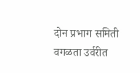दोन प्रभाग समिती वगळता उर्वरीत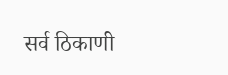सर्व ठिकाणी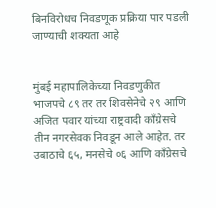बिनविरोधच निवडणूक प्रक्रिया पार पडली जाण्याची शक्यता आहे


मुंबई महापालिकेच्या निवडणुकीत भाजपचे ८९ तर तर शिवसेनेचे २९ आणि अजित पवार यांच्या राष्ट्रवादी काँग्रेसचे तीन नगरसेवक निवडून आले आहेत. तर उबाठाचे ६५, मनसेचे ०६ आणि काँग्रेसचे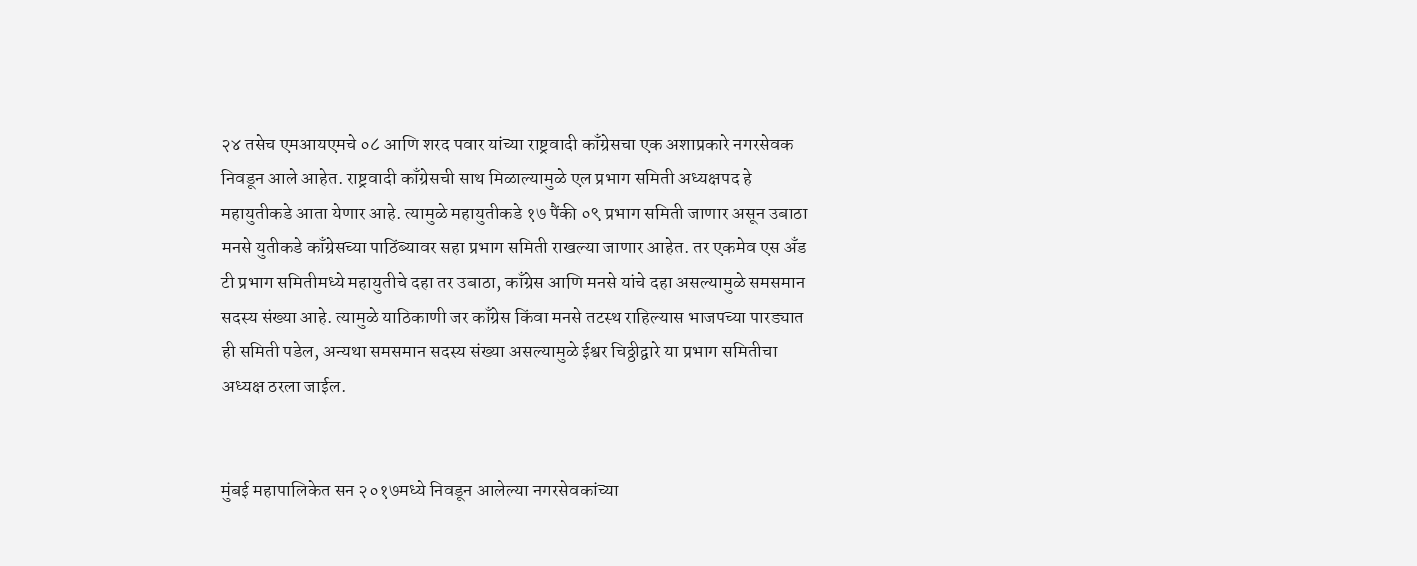२४ तसेच एमआयएमचे ०८ आणि शरद पवार यांच्या राष्ट्रवादी काँग्रेसचा एक अशाप्रकारे नगरसेवक निवडून आले आहेत. राष्ट्रवादी काँग्रेसची साथ मिळाल्यामुळे एल प्रभाग समिती अध्यक्षपद हे महायुतीकडे आता येणार आहे. त्यामुळे महायुतीकडे १७ पैंकी ०९ प्रभाग समिती जाणार असून उबाठा मनसे युतीकडे काँग्रेसच्या पाठिंब्यावर सहा प्रभाग समिती राखल्या जाणार आहेत. तर एकमेव एस अँड टी प्रभाग समितीमध्ये महायुतीचे दहा तर उबाठा, काँग्रेस आणि मनसे यांचे दहा असल्यामुळे समसमान सदस्य संख्या आहे. त्यामुळे याठिकाणी जर काँग्रेस किंवा मनसे तटस्थ राहिल्यास भाजपच्या पारड्यात ही समिती पडेल, अन्यथा समसमान सदस्य संख्या असल्यामुळे ईश्वर चिठ्ठीद्वारे या प्रभाग समितीचा अध्यक्ष ठरला जाईल.


मुंबई महापालिकेत सन २०१७मध्ये निवडून आलेल्या नगरसेवकांच्या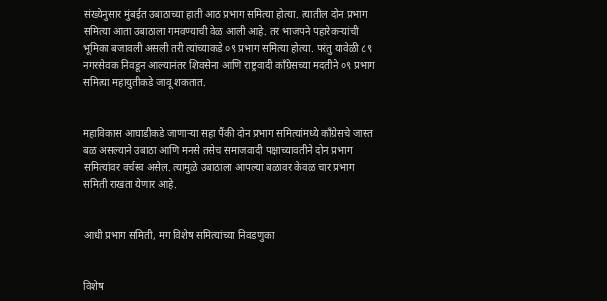संख्येनुसार मुंबईत उबाठाच्या हाती आठ प्रभाग समित्या होत्या. त्यातील दोन प्रभाग समित्या आता उबाठाला गमवण्याची वेळ आली आहे. तर भाजपने पहारेकऱ्यांची भूमिका बजावली असली तरी त्यांच्याकडे ०९ प्रभाग समित्या होत्या. परंतु यावेळी ८९ नगरसेवक निवडून आल्यानंतर शिवसेना आणि राष्ट्रवादी काँग्रेसच्या मदतीने ०९ प्रभाग समित्या महायुतीकडे जावू शकतात.


महाविकास आघाडीकडे जाणाऱ्या सहा पैंकी दोन प्रभाग समित्यांमध्ये काँग्रेसचे जास्त बळ असल्याने उबाठा आणि मनसे तसेच समाजवादी पक्षाच्यावतीने दोन प्रभाग समित्यांवर वर्चस्व असेल. त्यामुळे उबाठाला आपल्या बळावर केवळ चार प्रभाग समिती राखता येणार आहे.


आधी प्रभाग समिती, मग विशेष समित्यांच्या निवडणुका


विशेष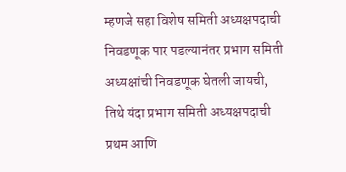म्हणजे सहा विशेष समिती अध्यक्षपदाची निवडणूक पार पडल्यानंतर प्रभाग समिती अध्यक्षांची निवडणूक घेतली जायची, तिथे यंदा प्रभाग समिती अध्यक्षपदाची प्रथम आणि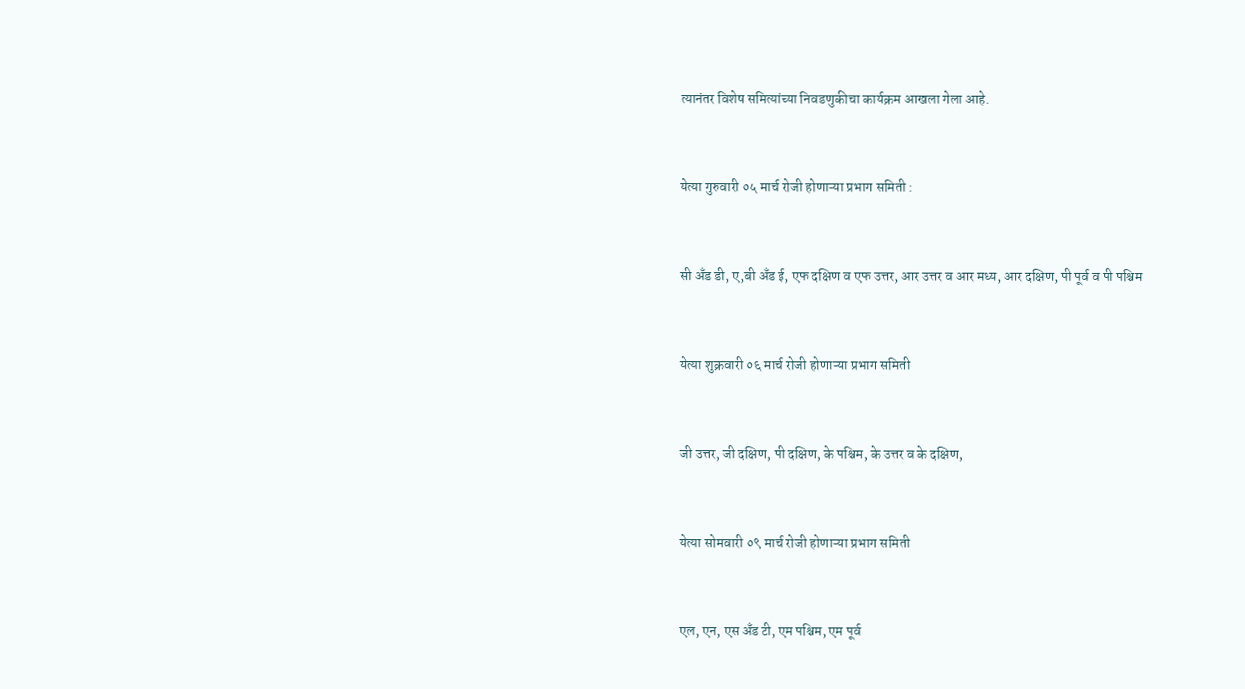त्यानंतर विशेष समित्यांच्या निवडणुकीचा कार्यक्रम आखला गेला आहे.


येत्या गुरुवारी ०५ मार्च रोजी होणाऱ्या प्रभाग समिती :


सी अँड डी, ए,बी अँड ई, एफ दक्षिण व एफ उत्तर, आर उत्तर व आर मध्य, आर दक्षिण, पी पूर्व व पी पश्चिम


येत्या शुक्रवारी ०६ मार्च रोजी होणाऱ्या प्रभाग समिती


जी उत्तर, जी दक्षिण, पी दक्षिण, के पश्चिम, के उत्तर व के दक्षिण,


येत्या सोमवारी ०९ मार्च रोजी होणाऱ्या प्रभाग समिती


एल, एन, एस अँड टी, एम पश्चिम, एम पूर्व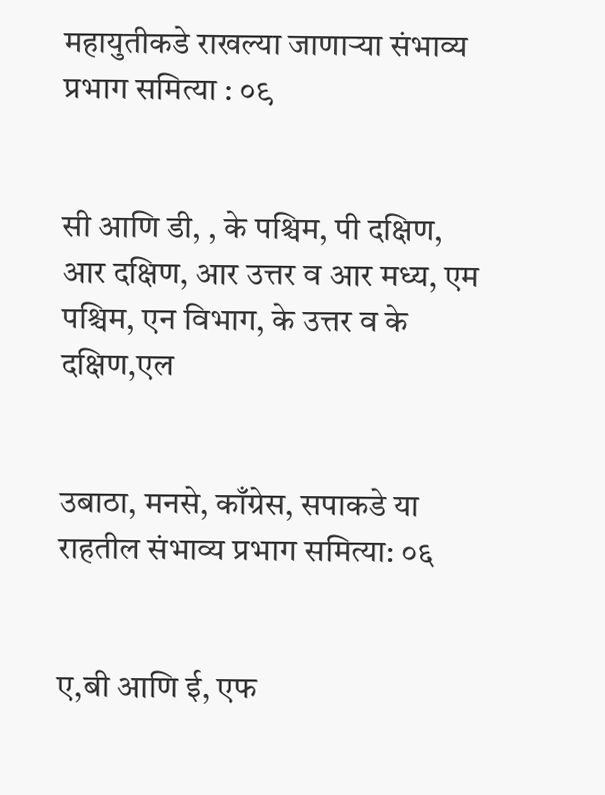महायुतीकडे राखल्या जाणाऱ्या संभाव्य प्रभाग समित्या : ०९


सी आणि डी, , के पश्चिम, पी दक्षिण, आर दक्षिण, आर उत्तर व आर मध्य, एम पश्चिम, एन विभाग, के उत्तर व के दक्षिण,एल


उबाठा, मनसे, काँग्रेस, सपाकडे या राहतील संभाव्य प्रभाग समित्या: ०६


ए,बी आणि ई, एफ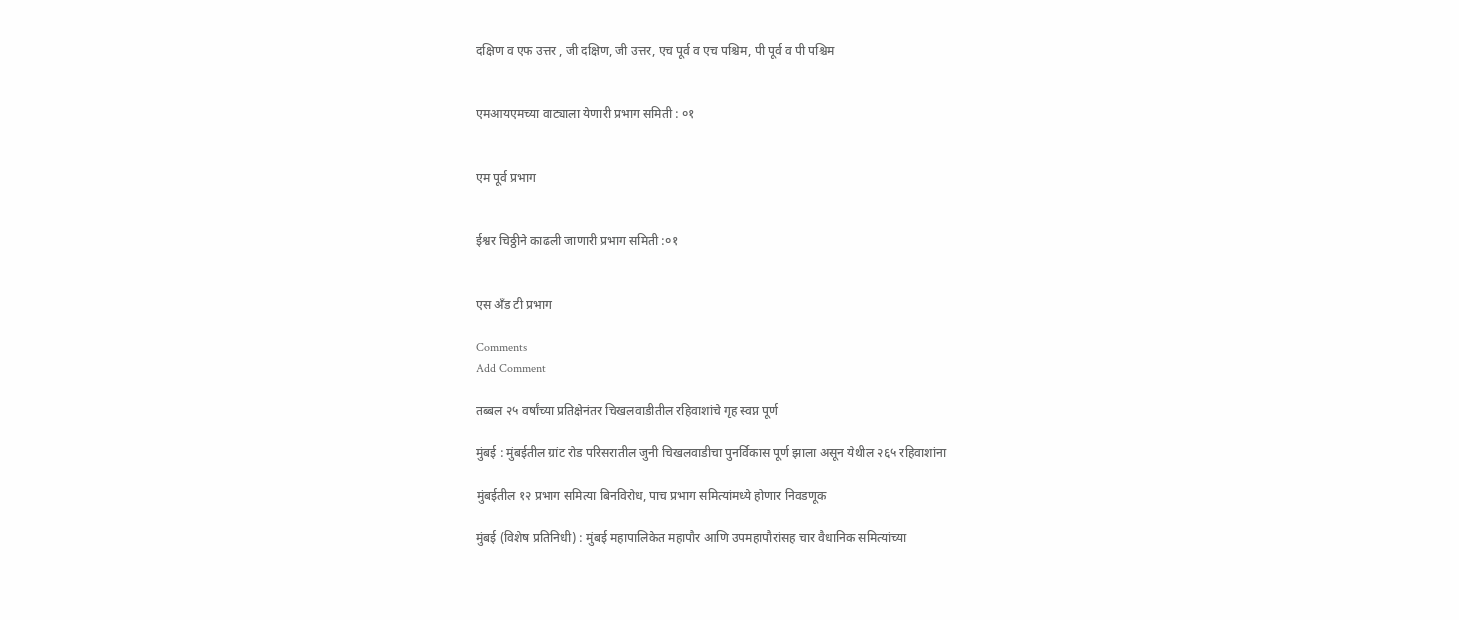दक्षिण व एफ उत्तर , जी दक्षिण, जी उत्तर, एच पूर्व व एच पश्चिम, पी पूर्व व पी पश्चिम


एमआयएमच्या वाट्याला येणारी प्रभाग समिती : ०१


एम पूर्व प्रभाग


ईश्वर चिठ्ठीने काढली जाणारी प्रभाग समिती :०१


एस अँड टी प्रभाग

Comments
Add Comment

तब्बल २५ वर्षांच्या प्रतिक्षेनंतर चिखलवाडीतील रहिवाशांचे गृह स्वप्न पूर्ण

मुंबई : मुंबईतील ग्रांट रोड परिसरातील जुनी चिखलवाडीचा पुनर्विकास पूर्ण झाला असून येथील २६५ रहिवाशांना

मुंबईतील १२ प्रभाग समित्या बिनविरोध, पाच प्रभाग समित्यांमध्ये होणार निवडणूक

मुंबई (विशेष प्रतिनिधी) : मुंबई महापालिकेत महापौर आणि उपमहापौरांसह चार वैधानिक समित्यांच्या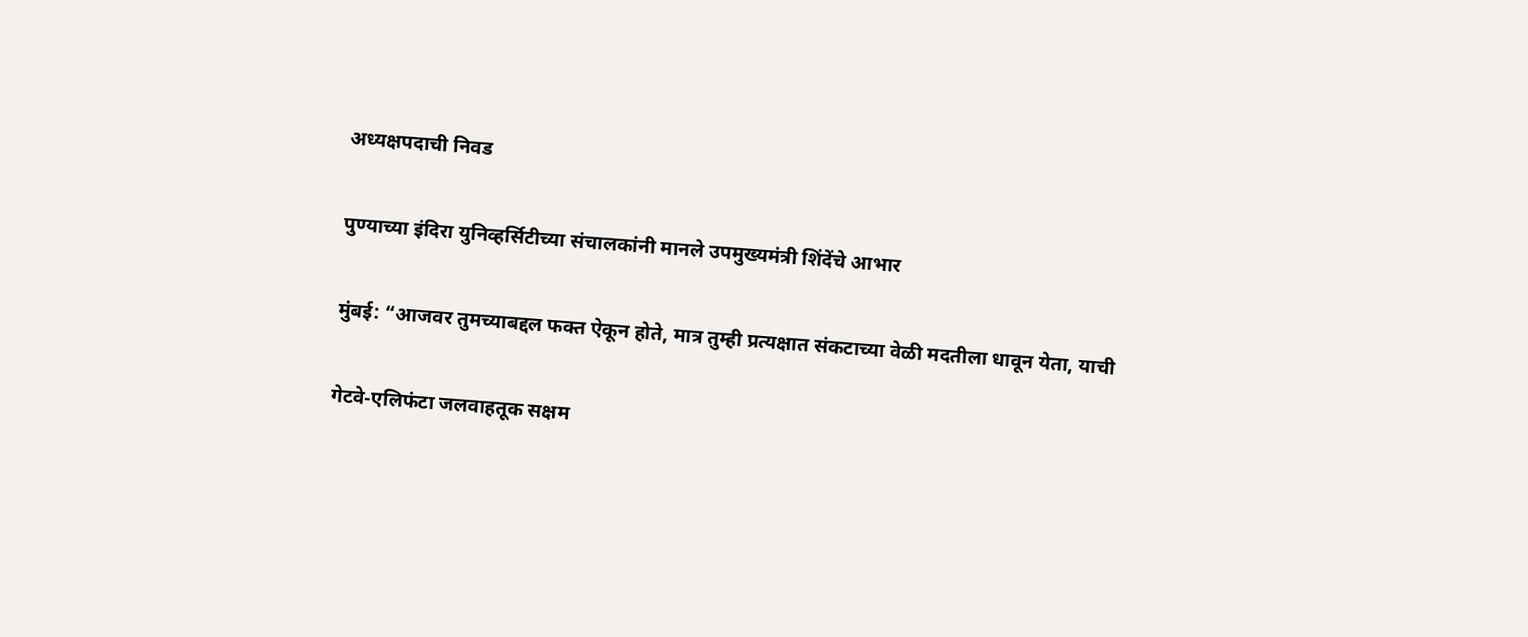अध्यक्षपदाची निवड

पुण्याच्या इंदिरा युनिव्हर्सिटीच्या संचालकांनी मानले उपमुख्यमंत्री शिंदेंचे आभार

मुंबई: “आजवर तुमच्याबद्दल फक्त ऐकून होते, मात्र तुम्ही प्रत्यक्षात संकटाच्या वेळी मदतीला धावून येता, याची

गेटवे-एलिफंटा जलवाहतूक सक्षम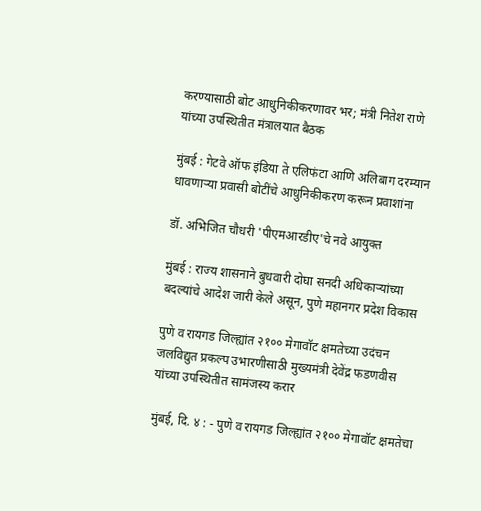करण्यासाठी बोट आधुनिकीकरणावर भर; मंत्री नितेश राणे यांच्या उपस्थितीत मंत्रालयात बैठक

मुंबई : गेटवे ऑफ इंडिया ते एलिफंटा आणि अलिबाग दरम्यान धावणाऱ्या प्रवासी बोटींचे आधुनिकीकरण करून प्रवाशांना

डॉ. अभिजित चौधरी 'पीएमआरडीए'चे नवे आयुक्त

मुंबई : राज्य शासनाने बुधवारी दोघा सनदी अधिकाऱ्यांच्या बदल्यांचे आदेश जारी केले असून, पुणे महानगर प्रदेश विकास

पुणे व रायगड जिल्ह्यांत २१०० मेगावॉट क्षमतेच्या उदंचन जलविद्युत प्रकल्प उभारणीसाठी मुख्यमंत्री देवेंद्र फडणवीस यांच्या उपस्थितीत सामंजस्य करार

मुंबई, दि. ४ : - पुणे व रायगड जिल्ह्यांत २१०० मेगावॉट क्षमतेचा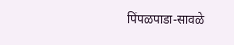पिंपळपाडा-सावळे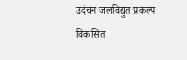उदंचन जलविद्युत प्रकल्प विकसित